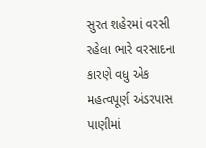સુરત શહેરમાં વરસી રહેલા ભારે વરસાદના કારણે વધુ એક મહત્વપૂર્ણ અંડરપાસ પાણીમાં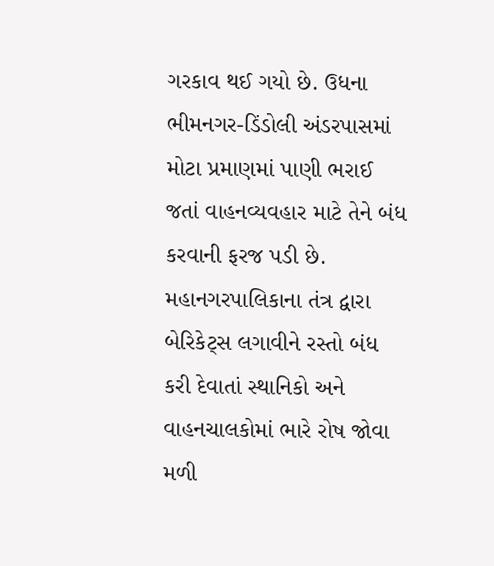ગરકાવ થઈ ગયો છે. ઉધના ભીમનગર-ડિંડોલી અંડરપાસમાં મોટા પ્રમાણમાં પાણી ભરાઈ જતાં વાહનવ્યવહાર માટે તેને બંધ કરવાની ફરજ પડી છે. મહાનગરપાલિકાના તંત્ર દ્વારા બેરિકેટ્સ લગાવીને રસ્તો બંધ કરી દેવાતાં સ્થાનિકો અને વાહનચાલકોમાં ભારે રોષ જોવા મળી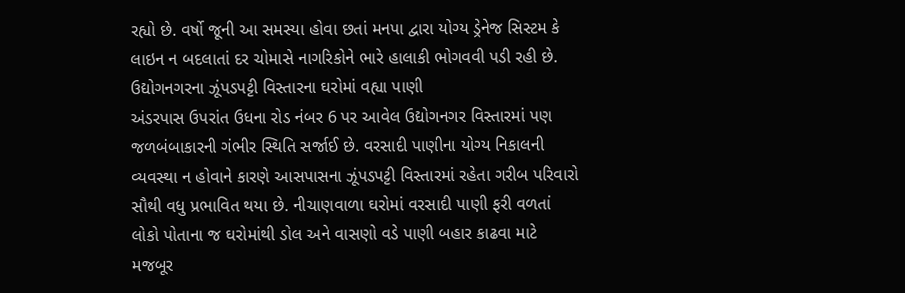રહ્યો છે. વર્ષો જૂની આ સમસ્યા હોવા છતાં મનપા દ્વારા યોગ્ય ડ્રેનેજ સિસ્ટમ કે લાઇન ન બદલાતાં દર ચોમાસે નાગરિકોને ભારે હાલાકી ભોગવવી પડી રહી છે.
ઉદ્યોગનગરના ઝૂંપડપટ્ટી વિસ્તારના ઘરોમાં વહ્યા પાણી
અંડરપાસ ઉપરાંત ઉધના રોડ નંબર 6 પર આવેલ ઉદ્યોગનગર વિસ્તારમાં પણ જળબંબાકારની ગંભીર સ્થિતિ સર્જાઈ છે. વરસાદી પાણીના યોગ્ય નિકાલની વ્યવસ્થા ન હોવાને કારણે આસપાસના ઝૂંપડપટ્ટી વિસ્તારમાં રહેતા ગરીબ પરિવારો સૌથી વધુ પ્રભાવિત થયા છે. નીચાણવાળા ઘરોમાં વરસાદી પાણી ફરી વળતાં લોકો પોતાના જ ઘરોમાંથી ડોલ અને વાસણો વડે પાણી બહાર કાઢવા માટે મજબૂર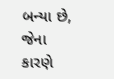બન્યા છે, જેના કારણે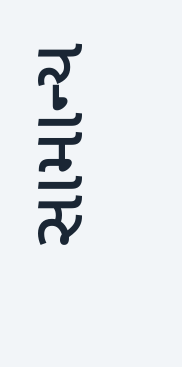સામાન્ય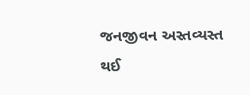જનજીવન અસ્તવ્યસ્ત થઈ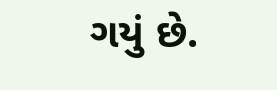ગયું છે.